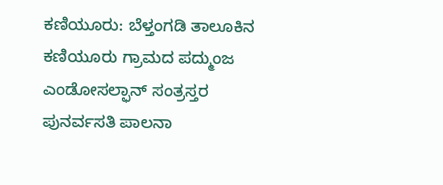ಕಣಿಯೂರು: ಬೆಳ್ತಂಗಡಿ ತಾಲೂಕಿನ ಕಣಿಯೂರು ಗ್ರಾಮದ ಪದ್ಮುಂಜ ಎಂಡೋಸಲ್ಫಾನ್ ಸಂತ್ರಸ್ತರ ಪುನರ್ವಸತಿ ಪಾಲನಾ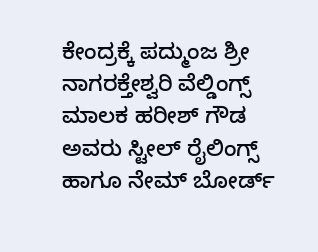ಕೇಂದ್ರಕ್ಕೆ ಪದ್ಮುಂಜ ಶ್ರೀ ನಾಗರಕ್ತೇಶ್ವರಿ ವೆಲ್ಡಿಂಗ್ಸ್ ಮಾಲಕ ಹರೀಶ್ ಗೌಡ ಅವರು ಸ್ಟೀಲ್ ರೈಲಿಂಗ್ಸ್ ಹಾಗೂ ನೇಮ್ ಬೋರ್ಡ್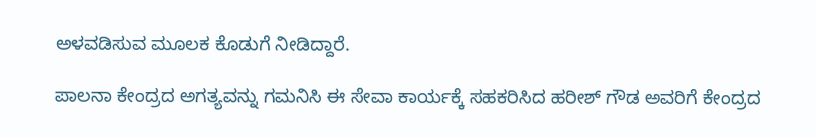ಅಳವಡಿಸುವ ಮೂಲಕ ಕೊಡುಗೆ ನೀಡಿದ್ದಾರೆ.

ಪಾಲನಾ ಕೇಂದ್ರದ ಅಗತ್ಯವನ್ನು ಗಮನಿಸಿ ಈ ಸೇವಾ ಕಾರ್ಯಕ್ಕೆ ಸಹಕರಿಸಿದ ಹರೀಶ್ ಗೌಡ ಅವರಿಗೆ ಕೇಂದ್ರದ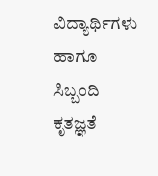ವಿದ್ಯಾರ್ಥಿಗಳು ಹಾಗೂ ಸಿಬ್ಬಂದಿ ಕೃತಜ್ಞತೆ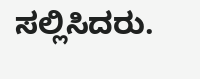ಸಲ್ಲಿಸಿದರು.